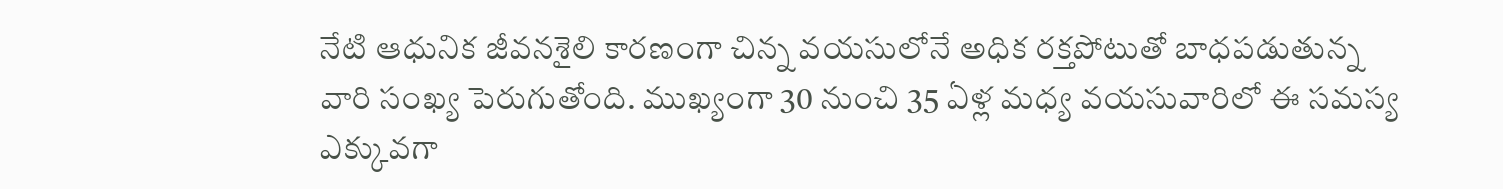నేటి ఆధునిక జీవనశైలి కారణంగా చిన్న వయసులోనే అధిక రక్తపోటుతో బాధపడుతున్న వారి సంఖ్య పెరుగుతోంది. ముఖ్యంగా 30 నుంచి 35 ఏళ్ల మధ్య వయసువారిలో ఈ సమస్య ఎక్కువగా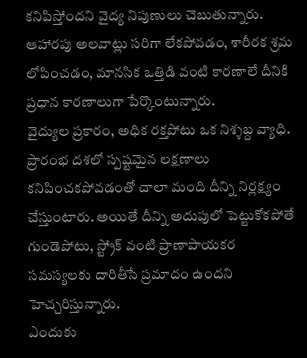కనిపిస్తోందని వైద్య నిపుణులు చెబుతున్నారు. ఆహారపు అలవాట్లు సరిగా లేకపోవడం, శారీరక శ్రమ లోపించడం, మానసిక ఒత్తిడి వంటి కారణాలే దీనికి ప్రధాన కారణాలుగా పేర్కొంటున్నారు.
వైద్యుల ప్రకారం, అధిక రక్తపోటు ఒక నిశ్శబ్ద వ్యాధి. ప్రారంభ దశలో స్పష్టమైన లక్షణాలు కనిపించకపోవడంతో చాలా మంది దీన్ని నిర్లక్ష్యం చేస్తుంటారు. అయితే దీన్ని అదుపులో పెట్టుకోకపోతే గుండెపోటు, స్ట్రోక్ వంటి ప్రాణాపాయకర సమస్యలకు దారితీసే ప్రమాదం ఉందని హెచ్చరిస్తున్నారు.
ఎందుకు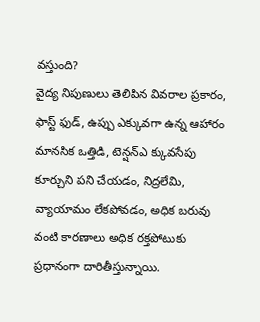వస్తుంది?
వైద్య నిపుణులు తెలిపిన వివరాల ప్రకారం, ఫాస్ట్ ఫుడ్, ఉప్పు ఎక్కువగా ఉన్న ఆహారం మానసిక ఒత్తిడి, టెన్షన్ఎ క్కువసేపు కూర్చుని పని చేయడం, నిద్రలేమి, వ్యాయామం లేకపోవడం, అధిక బరువు వంటి కారణాలు అధిక రక్తపోటుకు ప్రధానంగా దారితీస్తున్నాయి.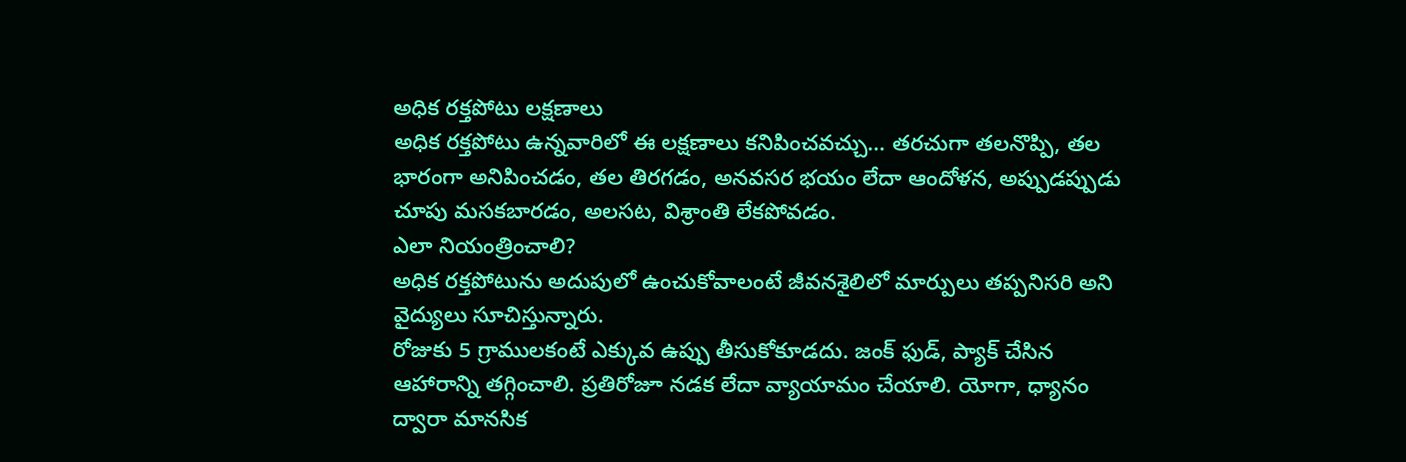అధిక రక్తపోటు లక్షణాలు
అధిక రక్తపోటు ఉన్నవారిలో ఈ లక్షణాలు కనిపించవచ్చు… తరచుగా తలనొప్పి, తల భారంగా అనిపించడం, తల తిరగడం, అనవసర భయం లేదా ఆందోళన, అప్పుడప్పుడు చూపు మసకబారడం, అలసట, విశ్రాంతి లేకపోవడం.
ఎలా నియంత్రించాలి?
అధిక రక్తపోటును అదుపులో ఉంచుకోవాలంటే జీవనశైలిలో మార్పులు తప్పనిసరి అని వైద్యులు సూచిస్తున్నారు.
రోజుకు 5 గ్రాములకంటే ఎక్కువ ఉప్పు తీసుకోకూడదు. జంక్ ఫుడ్, ప్యాక్ చేసిన ఆహారాన్ని తగ్గించాలి. ప్రతిరోజూ నడక లేదా వ్యాయామం చేయాలి. యోగా, ధ్యానం ద్వారా మానసిక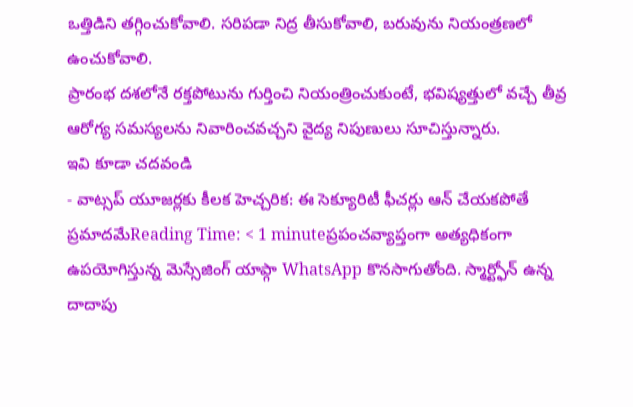ఒత్తిడిని తగ్గించుకోవాలి. సరిపడా నిద్ర తీసుకోవాలి, బరువును నియంత్రణలో ఉంచుకోవాలి.
ప్రారంభ దశలోనే రక్తపోటును గుర్తించి నియంత్రించుకుంటే, భవిష్యత్తులో వచ్చే తీవ్ర ఆరోగ్య సమస్యలను నివారించవచ్చని వైద్య నిపుణులు సూచిస్తున్నారు.
ఇవి కూడా చదవండి
- వాట్సప్ యూజర్లకు కీలక హెచ్చరిక: ఈ సెక్యూరిటీ ఫీచర్లు ఆన్ చేయకపోతే ప్రమాదమేReading Time: < 1 minuteప్రపంచవ్యాప్తంగా అత్యధికంగా ఉపయోగిస్తున్న మెస్సేజింగ్ యాప్గా WhatsApp కొనసాగుతోంది. స్మార్ట్ఫోన్ ఉన్న దాదాపు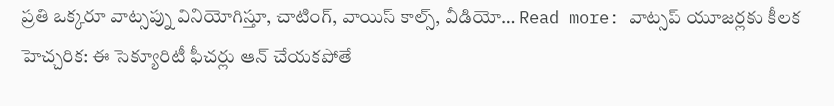ప్రతి ఒక్కరూ వాట్సప్ను వినియోగిస్తూ, చాటింగ్, వాయిస్ కాల్స్, వీడియో… Read more: వాట్సప్ యూజర్లకు కీలక హెచ్చరిక: ఈ సెక్యూరిటీ ఫీచర్లు ఆన్ చేయకపోతే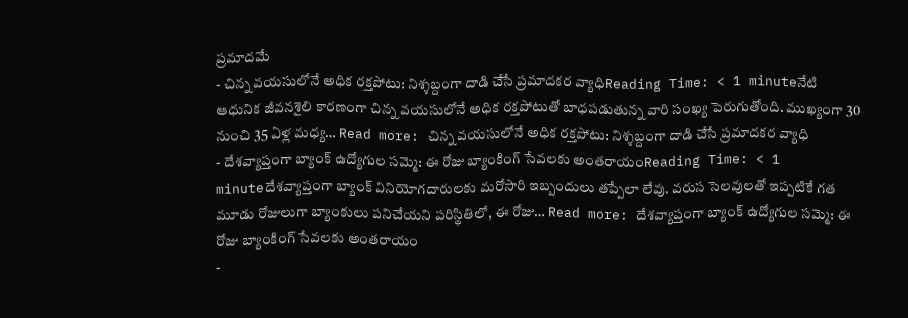ప్రమాదమే
- చిన్న వయసులోనే అధిక రక్తపోటు: నిశ్శబ్దంగా దాడి చేసే ప్రమాదకర వ్యాధిReading Time: < 1 minuteనేటి ఆధునిక జీవనశైలి కారణంగా చిన్న వయసులోనే అధిక రక్తపోటుతో బాధపడుతున్న వారి సంఖ్య పెరుగుతోంది. ముఖ్యంగా 30 నుంచి 35 ఏళ్ల మధ్య… Read more: చిన్న వయసులోనే అధిక రక్తపోటు: నిశ్శబ్దంగా దాడి చేసే ప్రమాదకర వ్యాధి
- దేశవ్యాప్తంగా బ్యాంక్ ఉద్యోగుల సమ్మె: ఈ రోజు బ్యాంకింగ్ సేవలకు అంతరాయంReading Time: < 1 minuteదేశవ్యాప్తంగా బ్యాంక్ వినియోగదారులకు మరోసారి ఇబ్బందులు తప్పేలా లేవు. వరుస సెలవులతో ఇప్పటికే గత మూడు రోజులుగా బ్యాంకులు పనిచేయని పరిస్థితిలో, ఈ రోజు… Read more: దేశవ్యాప్తంగా బ్యాంక్ ఉద్యోగుల సమ్మె: ఈ రోజు బ్యాంకింగ్ సేవలకు అంతరాయం
-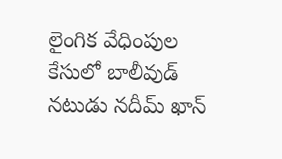లైంగిక వేధింపుల కేసులో బాలీవుడ్ నటుడు నదీమ్ ఖాన్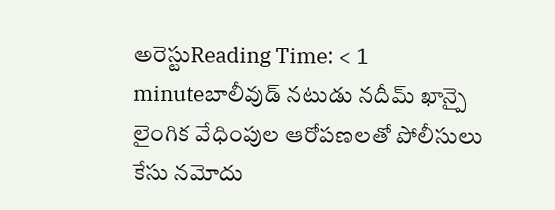అరెస్టుReading Time: < 1 minuteబాలీవుడ్ నటుడు నదీమ్ ఖాన్పై లైంగిక వేధింపుల ఆరోపణలతో పోలీసులు కేసు నమోదు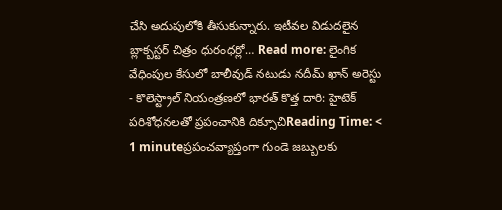చేసి అదుపులోకి తీసుకున్నారు. ఇటీవల విడుదలైన బ్లాక్బస్టర్ చిత్రం ధురంధర్లో… Read more: లైంగిక వేధింపుల కేసులో బాలీవుడ్ నటుడు నదీమ్ ఖాన్ అరెస్టు
- కొలెస్ట్రాల్ నియంత్రణలో భారత్ కొత్త దారి: హైటెక్ పరిశోధనలతో ప్రపంచానికి దిక్సూచిReading Time: < 1 minuteప్రపంచవ్యాప్తంగా గుండె జబ్బులకు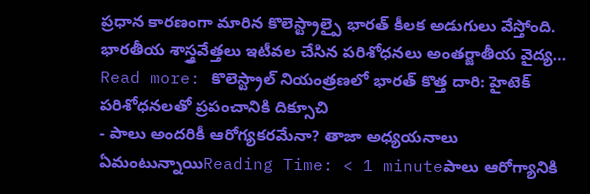ప్రధాన కారణంగా మారిన కొలెస్ట్రాల్పై భారత్ కీలక అడుగులు వేస్తోంది. భారతీయ శాస్త్రవేత్తలు ఇటీవల చేసిన పరిశోధనలు అంతర్జాతీయ వైద్య… Read more: కొలెస్ట్రాల్ నియంత్రణలో భారత్ కొత్త దారి: హైటెక్ పరిశోధనలతో ప్రపంచానికి దిక్సూచి
- పాలు అందరికీ ఆరోగ్యకరమేనా? తాజా అధ్యయనాలు ఏమంటున్నాయిReading Time: < 1 minuteపాలు ఆరోగ్యానికి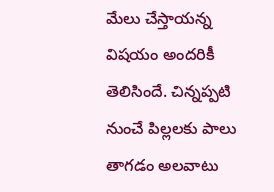మేలు చేస్తాయన్న విషయం అందరికీ తెలిసిందే. చిన్నప్పటి నుంచే పిల్లలకు పాలు తాగడం అలవాటు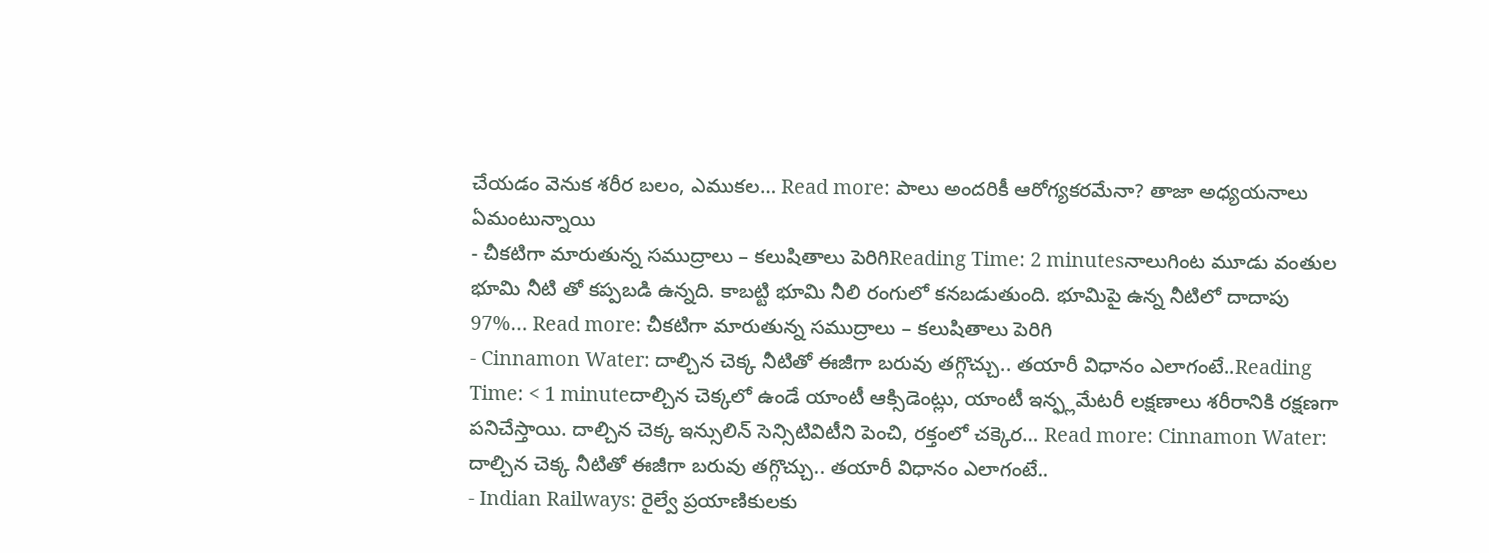చేయడం వెనుక శరీర బలం, ఎముకల… Read more: పాలు అందరికీ ఆరోగ్యకరమేనా? తాజా అధ్యయనాలు ఏమంటున్నాయి
- చీకటిగా మారుతున్న సముద్రాలు – కలుషితాలు పెరిగిReading Time: 2 minutesనాలుగింట మూడు వంతుల భూమి నీటి తో కప్పబడి ఉన్నది. కాబట్టి భూమి నీలి రంగులో కనబడుతుంది. భూమిపై ఉన్న నీటిలో దాదాపు 97%… Read more: చీకటిగా మారుతున్న సముద్రాలు – కలుషితాలు పెరిగి
- Cinnamon Water: దాల్చిన చెక్క నీటితో ఈజీగా బరువు తగ్గొచ్చు.. తయారీ విధానం ఎలాగంటే..Reading Time: < 1 minuteదాల్చిన చెక్కలో ఉండే యాంటీ ఆక్సిడెంట్లు, యాంటీ ఇన్ఫ్లమేటరీ లక్షణాలు శరీరానికి రక్షణగా పనిచేస్తాయి. దాల్చిన చెక్క ఇన్సులిన్ సెన్సిటివిటీని పెంచి, రక్తంలో చక్కెర… Read more: Cinnamon Water: దాల్చిన చెక్క నీటితో ఈజీగా బరువు తగ్గొచ్చు.. తయారీ విధానం ఎలాగంటే..
- Indian Railways: రైల్వే ప్రయాణికులకు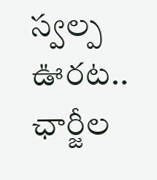స్వల్ప ఊరట.. ఛార్జీల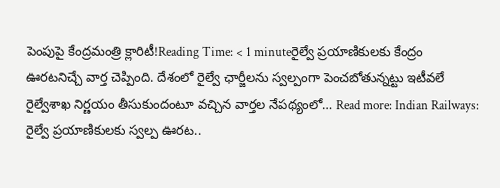పెంపుపై కేంద్రమంత్రి క్లారిటీ!Reading Time: < 1 minuteరైల్వే ప్రయాణికులకు కేంద్రం ఊరటనిచ్చే వార్త చెప్పింది. దేశంలో రైల్వే ఛార్జీలను స్వల్పంగా పెంచబోతున్నట్టు ఇటీవలే రైల్వేశాఖ నిర్ణయం తీసుకుందంటూ వచ్చిన వార్తల నేపథ్యంలో… Read more: Indian Railways: రైల్వే ప్రయాణికులకు స్వల్ప ఊరట..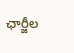ఛార్జీల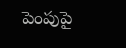పెంపుపై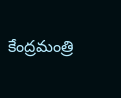కేంద్రమంత్రి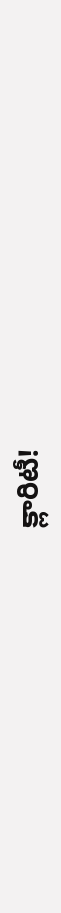క్లారిటీ!